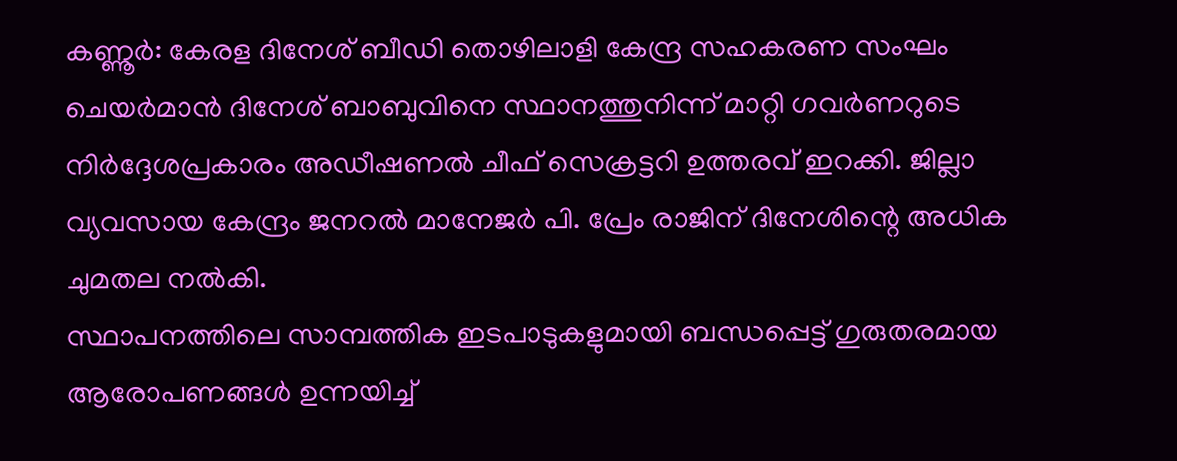കണ്ണൂർ: കേരള ദിനേശ് ബീഡി തൊഴിലാളി കേന്ദ്ര സഹകരണ സംഘം ചെയർമാൻ ദിനേശ് ബാബുവിനെ സ്ഥാനത്തുനിന്ന് മാറ്റി ഗവർണറുടെ നിർദ്ദേശപ്രകാരം അഡീഷണൽ ചീഫ് സെക്രട്ടറി ഉത്തരവ് ഇറക്കി. ജില്ലാ വ്യവസായ കേന്ദ്രം ജനറൽ മാനേജർ പി. പ്രേം രാജിന് ദിനേശിന്റെ അധിക ചുമതല നൽകി.
സ്ഥാപനത്തിലെ സാമ്പത്തിക ഇടപാടുകളുമായി ബന്ധപ്പെട്ട് ഗുരുതരമായ ആരോപണങ്ങൾ ഉന്നയിച്ച്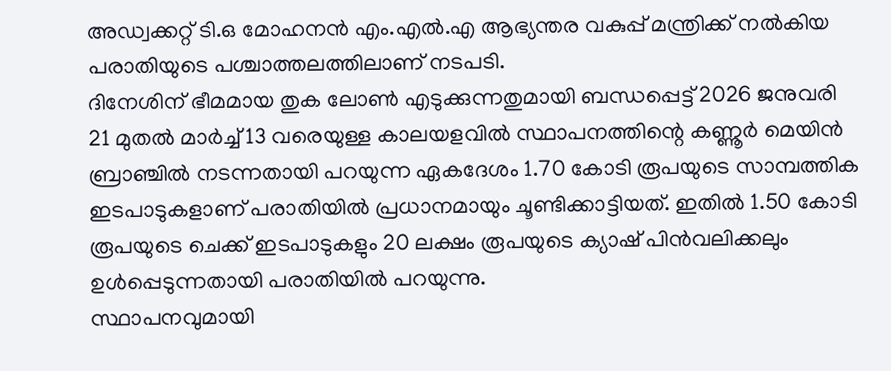അഡ്വക്കറ്റ് ടി.ഒ മോഹനൻ എം.എൽ.എ ആഭ്യന്തര വകുപ്പ് മന്ത്രിക്ക് നൽകിയ പരാതിയുടെ പശ്ചാത്തലത്തിലാണ് നടപടി.
ദിനേശിന് ഭീമമായ തുക ലോൺ എടുക്കുന്നതുമായി ബന്ധപ്പെട്ട് 2026 ജനുവരി 21 മുതൽ മാർച്ച് 13 വരെയുള്ള കാലയളവിൽ സ്ഥാപനത്തിന്റെ കണ്ണൂർ മെയിൻ ബ്രാഞ്ചിൽ നടന്നതായി പറയുന്ന ഏകദേശം 1.70 കോടി രൂപയുടെ സാമ്പത്തിക ഇടപാടുകളാണ് പരാതിയിൽ പ്രധാനമായും ചൂണ്ടിക്കാട്ടിയത്. ഇതിൽ 1.50 കോടി രൂപയുടെ ചെക്ക് ഇടപാടുകളും 20 ലക്ഷം രൂപയുടെ ക്യാഷ് പിൻവലിക്കലും ഉൾപ്പെടുന്നതായി പരാതിയിൽ പറയുന്നു.
സ്ഥാപനവുമായി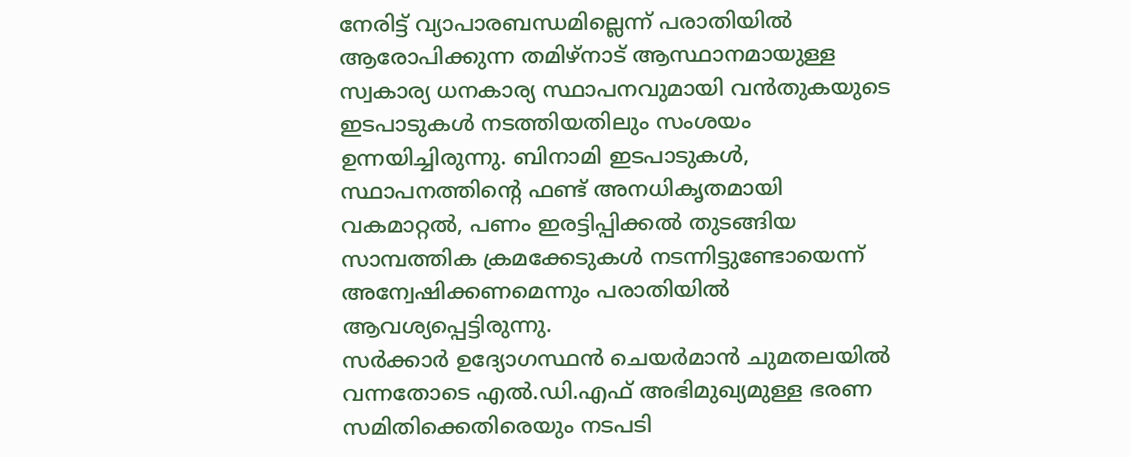നേരിട്ട് വ്യാപാരബന്ധമില്ലെന്ന് പരാതിയിൽ ആരോപിക്കുന്ന തമിഴ്നാട് ആസ്ഥാനമായുള്ള സ്വകാര്യ ധനകാര്യ സ്ഥാപനവുമായി വൻതുകയുടെ ഇടപാടുകൾ നടത്തിയതിലും സംശയം ഉന്നയിച്ചിരുന്നു. ബിനാമി ഇടപാടുകൾ, സ്ഥാപനത്തിന്റെ ഫണ്ട് അനധികൃതമായി വകമാറ്റൽ, പണം ഇരട്ടിപ്പിക്കൽ തുടങ്ങിയ സാമ്പത്തിക ക്രമക്കേടുകൾ നടന്നിട്ടുണ്ടോയെന്ന് അന്വേഷിക്കണമെന്നും പരാതിയിൽ ആവശ്യപ്പെട്ടിരുന്നു.
സർക്കാർ ഉദ്യോഗസ്ഥൻ ചെയർമാൻ ചുമതലയിൽ വന്നതോടെ എൽ.ഡി.എഫ് അഭിമുഖ്യമുള്ള ഭരണ സമിതിക്കെതിരെയും നടപടി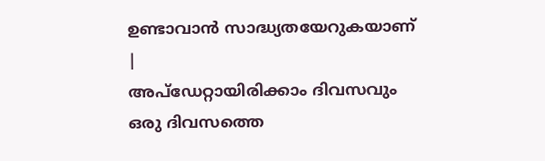ഉണ്ടാവാൻ സാദ്ധ്യതയേറുകയാണ്
|
അപ്ഡേറ്റായിരിക്കാം ദിവസവും
ഒരു ദിവസത്തെ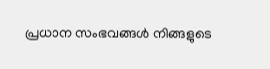പ്രധാന സംഭവങ്ങൾ നിങ്ങളുടെ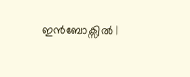ഇൻബോക്സിൽ |